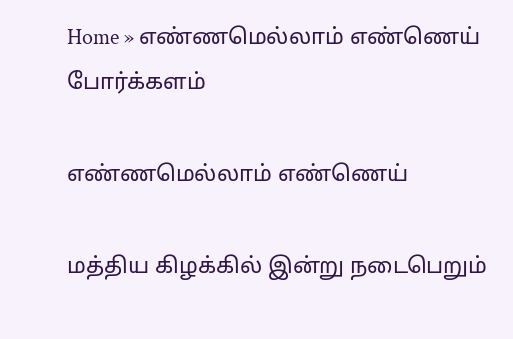Home » எண்ணமெல்லாம் எண்ணெய்
போர்க்களம்

எண்ணமெல்லாம் எண்ணெய்

மத்திய கிழக்கில் இன்று நடைபெறும்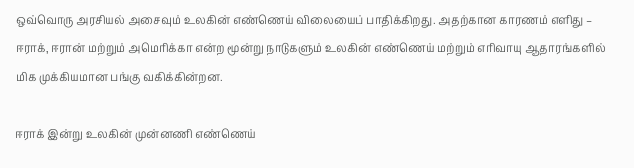ஒவ்வொரு அரசியல் அசைவும் உலகின் எண்ணெய் விலையைப் பாதிக்கிறது. அதற்கான காரணம் எளிது – ஈராக், ஈரான் மற்றும் அமெரிக்கா என்ற மூன்று நாடுகளும் உலகின் எண்ணெய் மற்றும் எரிவாயு ஆதாரங்களில் மிக முக்கியமான பங்கு வகிக்கின்றன.

ஈராக் இன்று உலகின் முன்னணி எண்ணெய்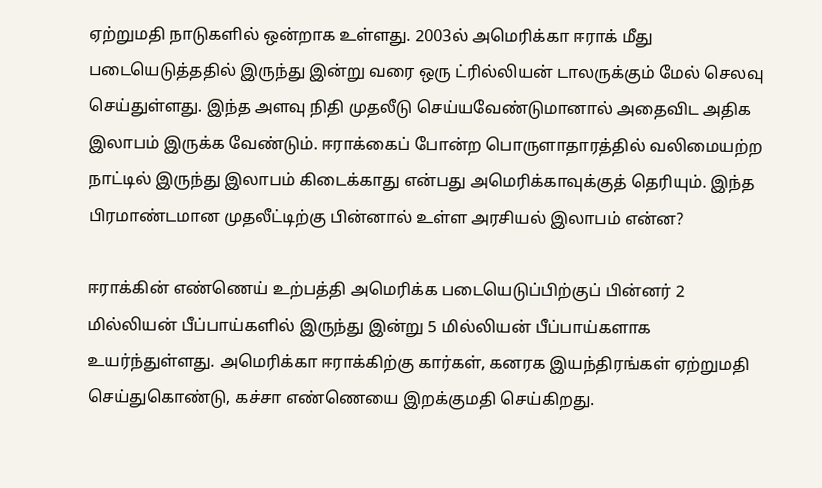ஏற்றுமதி நாடுகளில் ஒன்றாக உள்ளது. 2003ல் அமெரிக்கா ஈராக் மீது படையெடுத்ததில் இருந்து இன்று வரை ஒரு ட்ரில்லியன் டாலருக்கும் மேல் செலவு செய்துள்ளது. இந்த அளவு நிதி முதலீடு செய்யவேண்டுமானால் அதைவிட அதிக இலாபம் இருக்க வேண்டும். ஈராக்கைப் போன்ற பொருளாதாரத்தில் வலிமையற்ற நாட்டில் இருந்து இலாபம் கிடைக்காது என்பது அமெரிக்காவுக்குத் தெரியும். இந்த பிரமாண்டமான முதலீட்டிற்கு பின்னால் உள்ள அரசியல் இலாபம் என்ன?

ஈராக்கின் எண்ணெய் உற்பத்தி அமெரிக்க படையெடுப்பிற்குப் பின்னர் 2 மில்லியன் பீப்பாய்களில் இருந்து இன்று 5 மில்லியன் பீப்பாய்களாக உயர்ந்துள்ளது. அமெரிக்கா ஈராக்கிற்கு கார்கள், கனரக இயந்திரங்கள் ஏற்றுமதி செய்துகொண்டு, கச்சா எண்ணெயை இறக்குமதி செய்கிறது.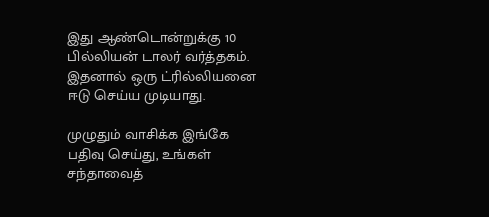இது ஆண்டொன்றுக்கு 10 பில்லியன் டாலர் வர்த்தகம். இதனால் ஒரு ட்ரில்லியனை ஈடு செய்ய முடியாது.

முழுதும் வாசிக்க இங்கே பதிவு செய்து, உங்கள் சந்தாவைத்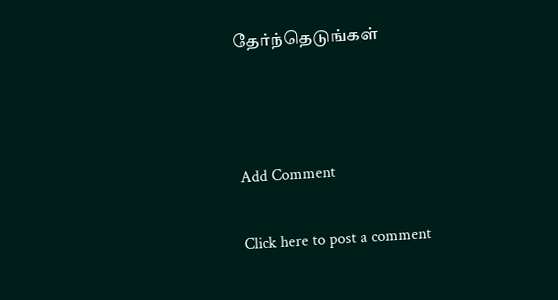தேர்ந்தெடுங்கள்



Add Comment

Click here to post a comment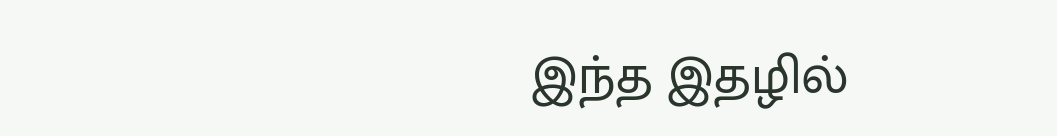இந்த இதழில்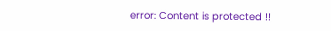error: Content is protected !!